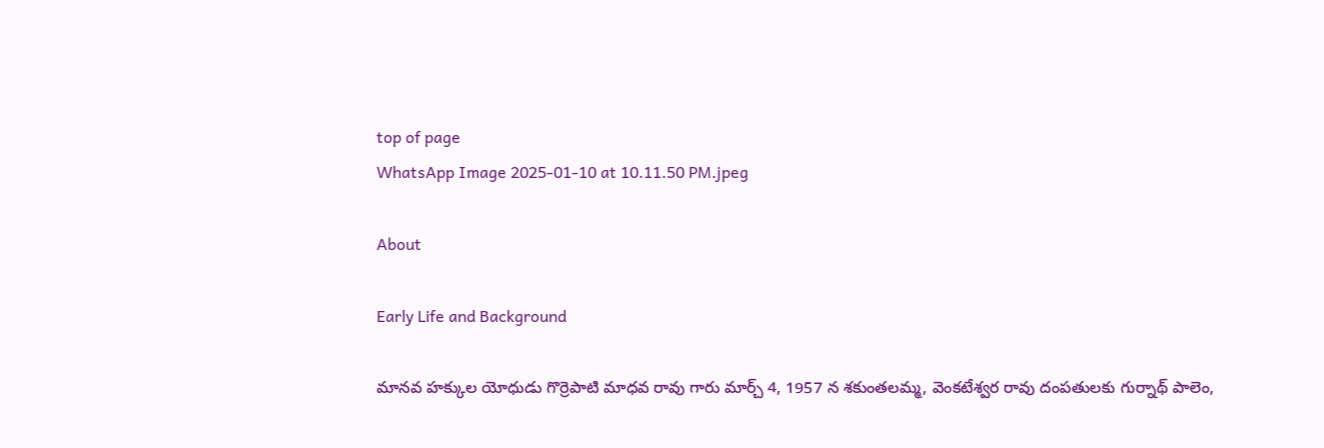top of page
WhatsApp Image 2025-01-10 at 10.11.50 PM.jpeg

About

Early Life and Background

మానవ హక్కుల యోధుడు గొర్రెపాటి మాధవ రావు గారు మార్చ్ 4, 1957 న శకుంతలమ్మ, వెంకటేశ్వర రావు దంపతులకు గుర్నాథ్ పాలెం,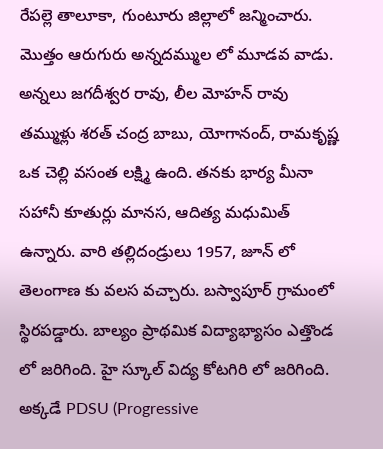రేపల్లె తాలూకా, గుంటూరు జిల్లాలో జన్మించారు. మొత్తం ఆరుగురు అన్నదమ్ముల లో మూడవ వాడు. అన్నలు జగదీశ్వర రావు, లీల మోహన్ రావు తమ్ముళ్లు శరత్ చంద్ర బాబు, యోగానంద్, రామకృష్ణ ఒక చెల్లి వసంత లక్ష్మి ఉంది. తనకు భార్య మీనా సహానీ కూతుర్లు మానస, ఆదిత్య మధుమిత్ ఉన్నారు. వారి తల్లిదండ్రులు 1957, జూన్ లో  తెలంగాణ కు వలస వచ్చారు. బస్వాపూర్ గ్రామంలో స్థిరపడ్డారు. బాల్యం ప్రాథమిక విద్యాభ్యాసం ఎత్తొండ లో జరిగింది. హై స్కూల్ విద్య కోటగిరి లో జరిగింది. అక్కడే PDSU (Progressive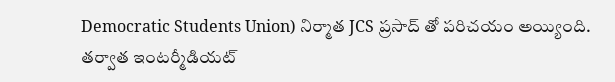Democratic Students Union) నిర్మాత JCS ప్రసాద్ తో పరిచయం అయ్యింది. తర్వాత ఇంటర్మీడియట్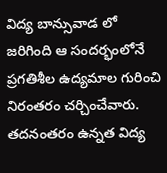విద్య బాన్సువాడ లో జరిగింది ఆ సందర్భంలోనే ప్రగతిశీల ఉద్యమాల గురించి నిరంతరం చర్చించేవారు. తదనంతరం ఉన్నత విద్య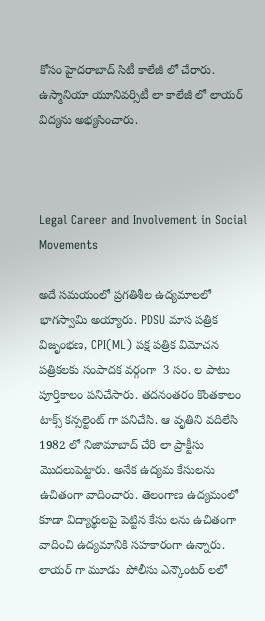కోసం హైదరాబాద్ సిటీ కాలేజీ లో చేరారు. ఉస్మానియా యూనివర్సిటీ లా కాలేజీ లో లాయర్ విద్యను అభ్యసించారు.



Legal Career and Involvement in Social Movements

అదే సమయంలో ప్రగతిశీల ఉద్యమాలలో భాగస్వామి అయ్యారు. PDSU మాస పత్రిక విజృంభణ, CPI(ML) పక్ష పత్రిక విమోచన  పత్రికలకు సంపాదక వర్గంగా  3 సం. ల పాటు పూర్తికాలం పనిచేసారు. తదనంతరం కొంతకాలం టాక్స్ కన్సల్టెంట్ గా పనిచేసి. ఆ వృతిని వదిలేసి 1982 లో నిజామాబాద్ చేరి లా ప్రాక్టీసు మొదలుపెట్టారు. అనేక ఉద్యమ కేసులను ఉచితంగా వాదించారు. తెలంగాణ ఉద్యమంలో కూడా విద్యార్థులపై పెట్టిన కేసు లను ఉచితంగా వాదించి ఉద్యమానికి సహకారంగా ఉన్నారు. లాయర్ గా మూడు  పోలీసు ఎన్కౌంటర్ లలో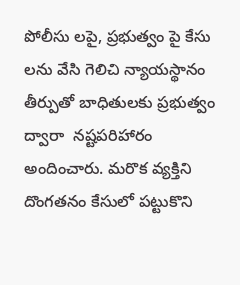పోలీసు లపై, ప్రభుత్వం పై కేసు లను వేసి గెలిచి న్యాయస్థానం తీర్పుతో బాధితులకు ప్రభుత్వం ద్వారా  నష్టపరిహారం అందించారు. మరొక వ్యక్తిని దొంగతనం కేసులో పట్టుకొని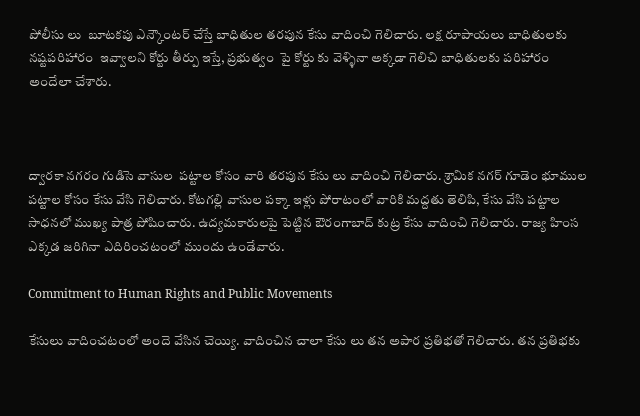పోలీసు లు  బూటకపు ఎన్కౌంటర్ చేస్తే బాధితుల తరపున కేసు వాదించి గెలిచారు. లక్ష రూపాయలు బాధితులకు నష్టపరిహారం  ఇవ్వాలని కోర్టు తీర్పు ఇస్తే, ప్రభుత్వం  పై కోర్టు కు వెళ్ళినా అక్కడా గెలిచి బాధితులకు పరిహారం అందేలా చేశారు.



ద్వారకా నగరం గుడిసె వాసుల  పట్టాల కోసం వారి తరపున కేసు లు వాదించి గెలిచారు. శ్రామిక నగర్ గూడెం భూముల పట్టాల కోసం కేసు వేసి గెలిచారు. కోటగల్లి వాసుల పక్కా ఇళ్లు పోరాటంలో వారికి మద్దతు తెలిపి, కేసు వేసి పట్టాల సాధనలో ముఖ్య పాత్ర పోషించారు. ఉద్యమకారులపై పెట్టిన ఔరంగాబాద్ కుట్ర కేసు వాదించి గెలిచారు. రాజ్య హింస ఎక్కడ జరిగినా ఎదిరించటంలో ముందు ఉండేవారు.

Commitment to Human Rights and Public Movements

కేసులు వాదించటంలో అందె వేసిన చెయ్యి. వాదించిన చాలా కేసు లు తన అపార ప్రతిభతో గెలిచారు. తన ప్రతిభకు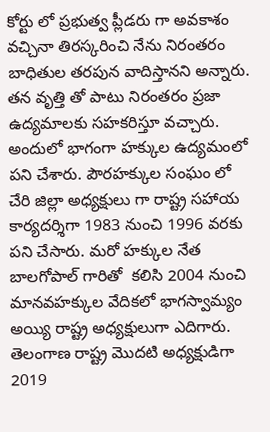కోర్టు లో ప్రభుత్వ ప్లీడరు గా అవకాశం వచ్చినా తిరస్కరించి నేను నిరంతరం బాధితుల తరపున వాదిస్తానని అన్నారు. తన వృత్తి తో పాటు నిరంతరం ప్రజా ఉద్యమాలకు సహకరిస్తూ వచ్చారు. అందులో భాగంగా హక్కుల ఉద్యమంలో పని చేశారు. పౌరహక్కుల సంఘం లో చేరి జిల్లా అధ్యక్షులు గా రాష్ట్ర సహాయ కార్యదర్శిగా 1983 నుంచి 1996 వరకు పని చేసారు. మరో హక్కుల నేత బాలగోపాల్ గారితో  కలిసి 2004 నుంచి  మానవహక్కుల వేదికలో భాగస్వామ్యం అయ్యి రాష్ట్ర అధ్యక్షులుగా ఎదిగారు. తెలంగాణ రాష్ట్ర మొదటి అధ్యక్షుడిగా 2019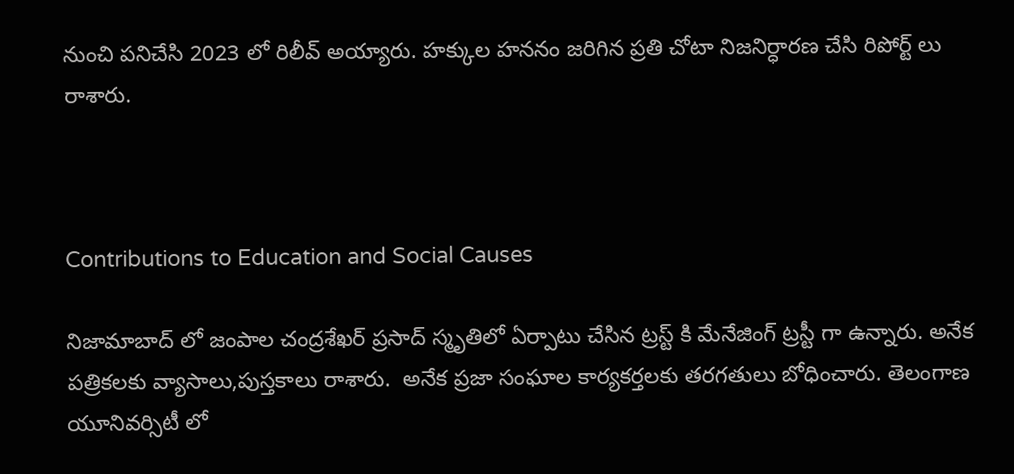నుంచి పనిచేసి 2023 లో రిలీవ్ అయ్యారు. హక్కుల హననం జరిగిన ప్రతి చోటా నిజనిర్ధారణ చేసి రిపోర్ట్ లు రాశారు.



Contributions to Education and Social Causes

నిజామాబాద్ లో జంపాల చంద్రశేఖర్ ప్రసాద్ స్మృతిలో ఏర్పాటు చేసిన ట్రస్ట్ కి మేనేజింగ్ ట్రస్టీ గా ఉన్నారు. అనేక పత్రికలకు వ్యాసాలు,పుస్తకాలు రాశారు.  అనేక ప్రజా సంఘాల కార్యకర్తలకు తరగతులు బోధించారు. తెలంగాణ యూనివర్సిటీ లో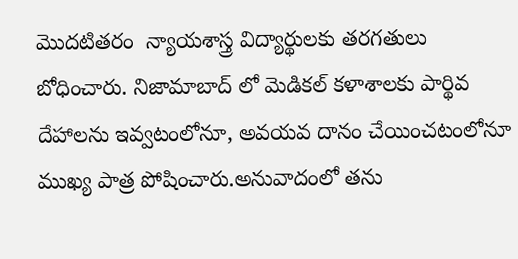మొదటితరం  న్యాయశాస్త్ర విద్యార్థులకు తరగతులు బోధించారు. నిజామాబాద్ లో మెడికల్ కళాశాలకు పార్థివ దేహాలను ఇవ్వటంలోనూ, అవయవ దానం చేయించటంలోనూ ముఖ్య పాత్ర పోషించారు.అనువాదంలో తను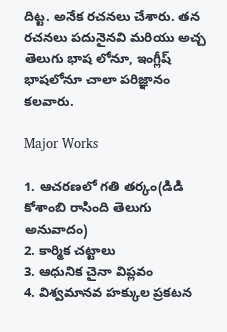దిట్ట. అనేక రచనలు చేశారు. తన రచనలు పదునైనవి మరియు అచ్చ తెలుగు భాష లోనూ, ఇంగ్లీష్ భాషలోనూ చాలా పరిజ్ఞానం కలవారు.

Major Works

1. ఆచరణలో గతి తర్కం(డిడి కోశాంబి రాసింది తెలుగు అనువాదం)
2. కార్మిక చట్టాలు
3. ఆధునిక చైనా విప్లవం
4. విశ్వమానవ హక్కుల ప్రకటన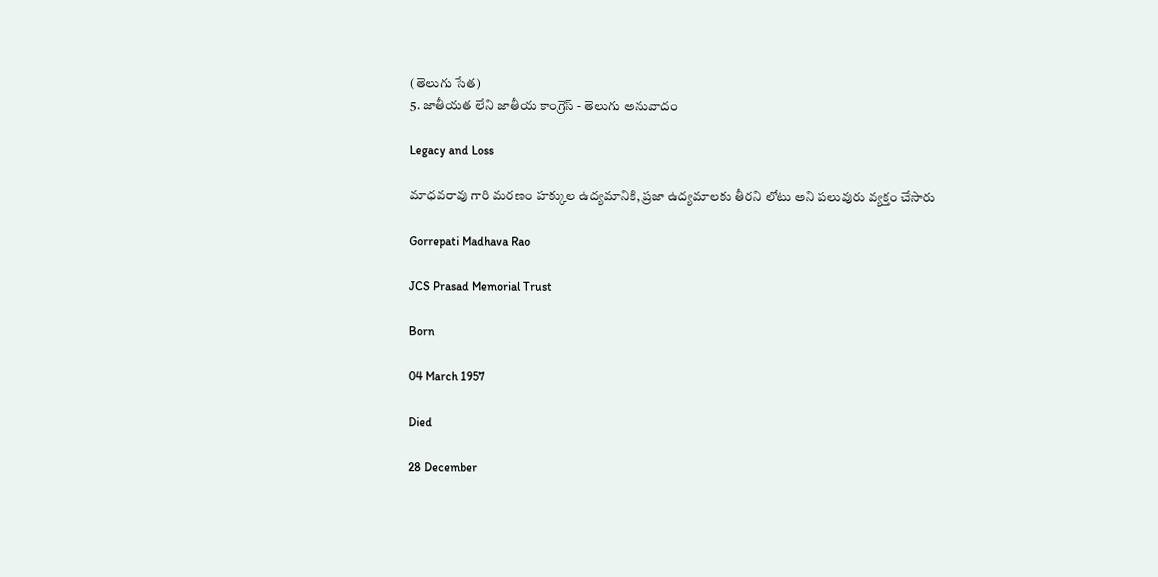(తెలుగు సేత)
5. జాతీయత లేని జాతీయ కాంగ్రెస్ - తెలుగు అనువాదం

Legacy and Loss

మాధవరావు గారి మరణం హక్కుల ఉద్యమానికి, ప్రజా ఉద్యమాలకు తీరని లోటు అని పలువురు వ్యక్తం చేసారు

Gorrepati Madhava Rao

JCS Prasad Memorial Trust

Born

04 March 1957

Died

28 December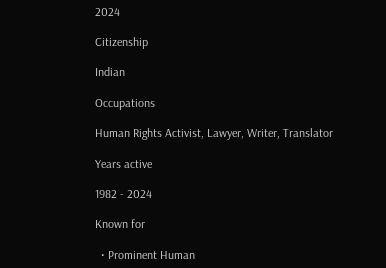2024

Citizenship

Indian

Occupations

Human Rights Activist, Lawyer, Writer, Translator

Years active

1982 - 2024

Known for

  • Prominent Human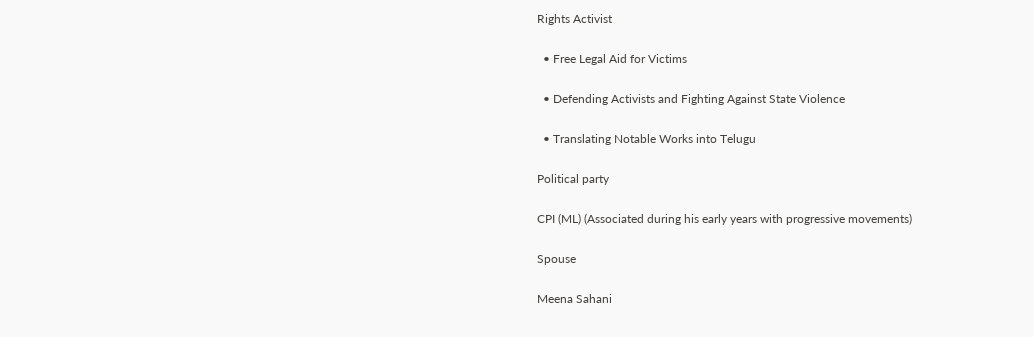Rights Activist

  • Free Legal Aid for Victims

  • Defending Activists and Fighting Against State Violence

  • Translating Notable Works into Telugu

Political party

CPI (ML) (Associated during his early years with progressive movements)

Spouse

Meena Sahani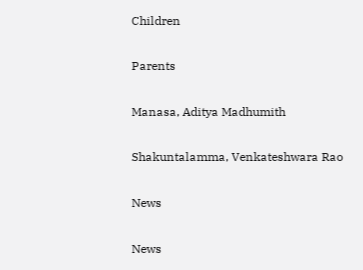Children

Parents

Manasa, Aditya Madhumith

Shakuntalamma, Venkateshwara Rao

News

News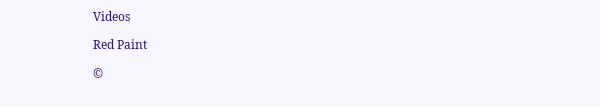Videos

Red Paint

©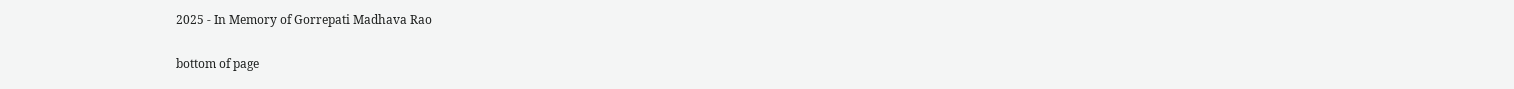2025 - In Memory of Gorrepati Madhava Rao

bottom of page